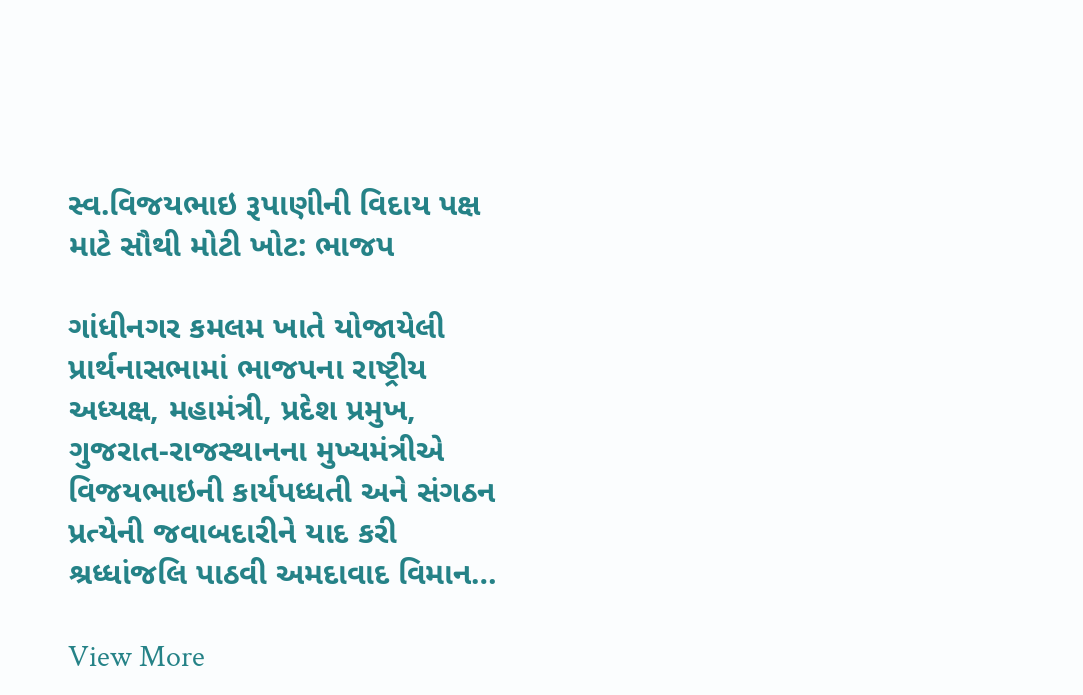સ્વ.વિજયભાઇ રૂપાણીની વિદાય પક્ષ માટે સૌથી મોટી ખોટ: ભાજપ

ગાંધીનગર કમલમ ખાતે યોજાયેલી પ્રાર્થનાસભામાં ભાજપના રાષ્ટ્રીય અધ્યક્ષ, મહામંત્રી, પ્રદેશ પ્રમુખ, ગુજરાત-રાજસ્થાનના મુખ્યમંત્રીએ વિજયભાઇની કાર્યપધ્ધતી અને સંગઠન પ્રત્યેની જવાબદારીને યાદ કરી શ્રધ્ધાંજલિ પાઠવી અમદાવાદ વિમાન…

View More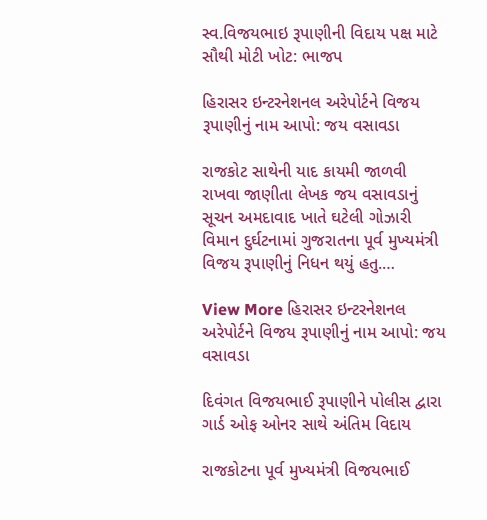સ્વ.વિજયભાઇ રૂપાણીની વિદાય પક્ષ માટે સૌથી મોટી ખોટ: ભાજપ

હિરાસર ઇન્ટરનેશનલ અરેપોર્ટને વિજય રૂપાણીનું નામ આપો: જય વસાવડા

રાજકોટ સાથેની યાદ કાયમી જાળવી રાખવા જાણીતા લેખક જય વસાવડાનું સૂચન અમદાવાદ ખાતે ઘટેલી ગોઝારી વિમાન દુર્ઘટનામાં ગુજરાતના પૂર્વ મુખ્યમંત્રી વિજય રૂપાણીનું નિધન થયું હતુ.…

View More હિરાસર ઇન્ટરનેશનલ અરેપોર્ટને વિજય રૂપાણીનું નામ આપો: જય વસાવડા

દિવંગત વિજયભાઈ રૂપાણીને પોલીસ દ્વારા ગાર્ડ ઓફ ઓનર સાથે અંતિમ વિદાય

રાજકોટના પૂર્વ મુખ્યમંત્રી વિજયભાઈ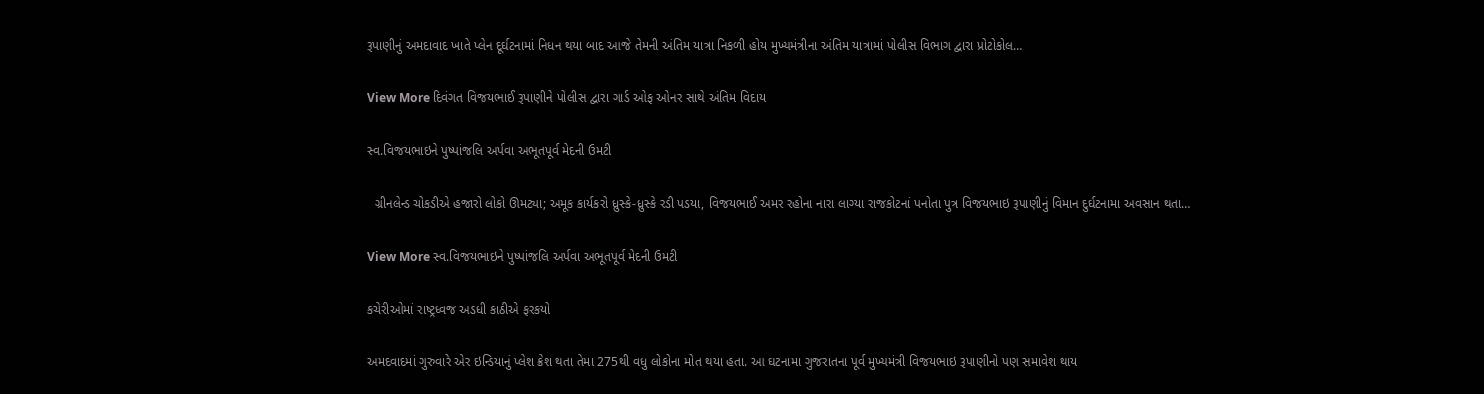રૂપાણીનું અમદાવાદ ખાતે પ્લેન દૂર્ઘટનામાં નિધન થયા બાદ આજે તેમની અંતિમ યાત્રા નિકળી હોય મુખ્યમંત્રીના અંતિમ યાત્રામાં પોલીસ વિભાગ દ્વારા પ્રોટોકોલ…

View More દિવંગત વિજયભાઈ રૂપાણીને પોલીસ દ્વારા ગાર્ડ ઓફ ઓનર સાથે અંતિમ વિદાય

સ્વ.વિજયભાઇને પુષ્પાંજલિ અર્પવા અભૂતપૂર્વ મેદની ઉમટી

  ગ્રીનલેન્ડ ચોકડીએ હજારો લોકો ઊમટ્યા; અમૂક કાર્યકરો ધ્રુસ્કે-ધ્રુસ્કે રડી પડયા, વિજયભાઈ અમર રહોના નારા લાગ્યા રાજકોટનાં પનોતા પુત્ર વિજયભાઇ રૂપાણીનું વિમાન દુર્ઘટનામા અવસાન થતા…

View More સ્વ.વિજયભાઇને પુષ્પાંજલિ અર્પવા અભૂતપૂર્વ મેદની ઉમટી

કચેરીઓમાં રાષ્ટ્રધ્વજ અડધી કાઠીએ ફરકયો

અમદવાદમાં ગુરુવારે એર ઇન્ડિયાનું પ્લેશ ક્રેશ થતા તેમા 275થી વધુ લોકોના મોત થયા હતા. આ ઘટનામા ગુજરાતના પૂર્વ મુખ્યમંત્રી વિજયભાઇ રૂપાણીનો પણ સમાવેશ થાય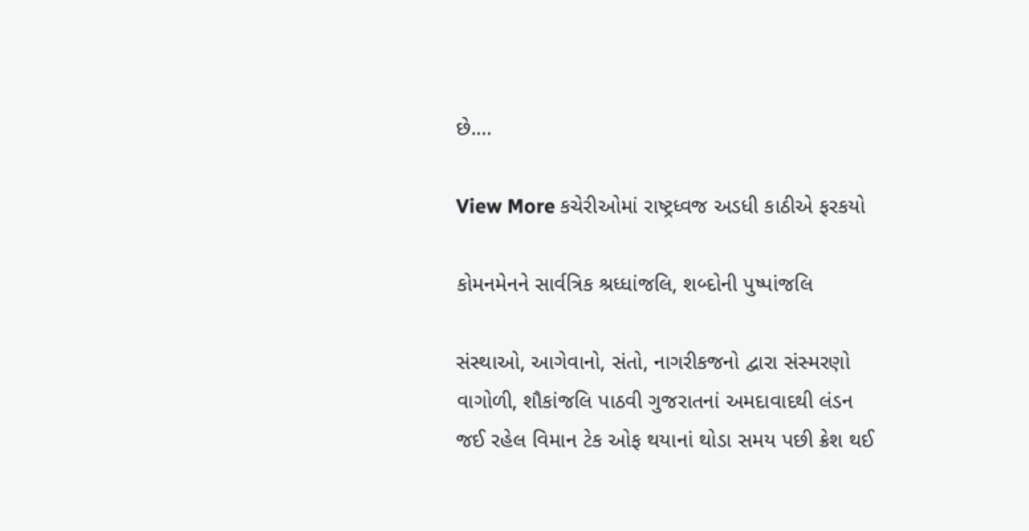છે.…

View More કચેરીઓમાં રાષ્ટ્રધ્વજ અડધી કાઠીએ ફરકયો

કોમનમેનને સાર્વત્રિક શ્રધ્ધાંજલિ, શબ્દોની પુષ્પાંજલિ

સંસ્થાઓ, આગેવાનો, સંતો, નાગરીકજનો દ્વારા સંસ્મરણો વાગોળી, શૌકાંજલિ પાઠવી ગુજરાતનાં અમદાવાદથી લંડન જઈ રહેલ વિમાન ટેક ઓફ થયાનાં થોડા સમય પછી ક્રેશ થઈ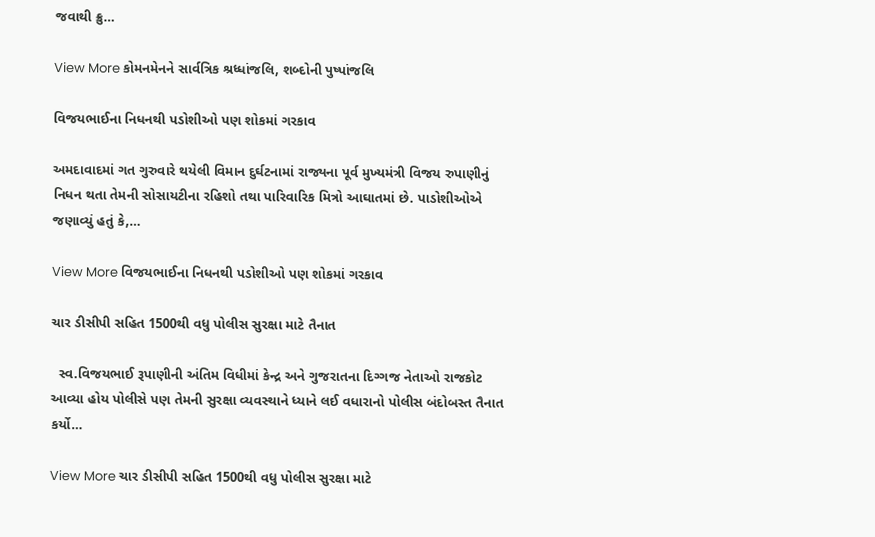જવાથી ક્રુ…

View More કોમનમેનને સાર્વત્રિક શ્રધ્ધાંજલિ, શબ્દોની પુષ્પાંજલિ

વિજયભાઈના નિધનથી પડોશીઓ પણ શોકમાં ગરકાવ

અમદાવાદમાં ગત ગુરુવારે થયેલી વિમાન દુર્ઘટનામાં રાજ્યના પૂર્વ મુખ્યમંત્રી વિજય રુપાણીનું નિધન થતા તેમની સોસાયટીના રહિશો તથા પારિવારિક મિત્રો આઘાતમાં છે. પાડોશીઓએ જણાવ્યું હતું કે,…

View More વિજયભાઈના નિધનથી પડોશીઓ પણ શોકમાં ગરકાવ

ચાર ડીસીપી સહિત 1500થી વધુ પોલીસ સુરક્ષા માટે તૈનાત

  સ્વ.વિજયભાઈ રૂપાણીની અંતિમ વિધીમાં કેન્દ્ર અને ગુજરાતના દિગ્ગજ નેતાઓ રાજકોટ આવ્યા હોય પોલીસે પણ તેમની સુરક્ષા વ્યવસ્થાને ધ્યાને લઈ વધારાનો પોલીસ બંદોબસ્ત તૈનાત કર્યો…

View More ચાર ડીસીપી સહિત 1500થી વધુ પોલીસ સુરક્ષા માટે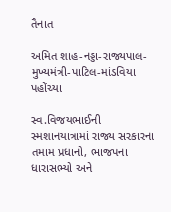તૈનાત

અમિત શાહ-નડ્ડા-રાજ્યપાલ-મુખ્યમંત્રી-પાટિલ-માંડવિયા પહોંચ્યા

સ્વ.વિજયભાઈની સ્મશાનયાત્રામાં રાજ્ય સરકારના તમામ પ્રધાનો, ભાજપના ધારાસભ્યો અને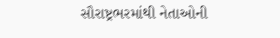સૌરાષ્ટ્રભરમાંથી નેતાઓની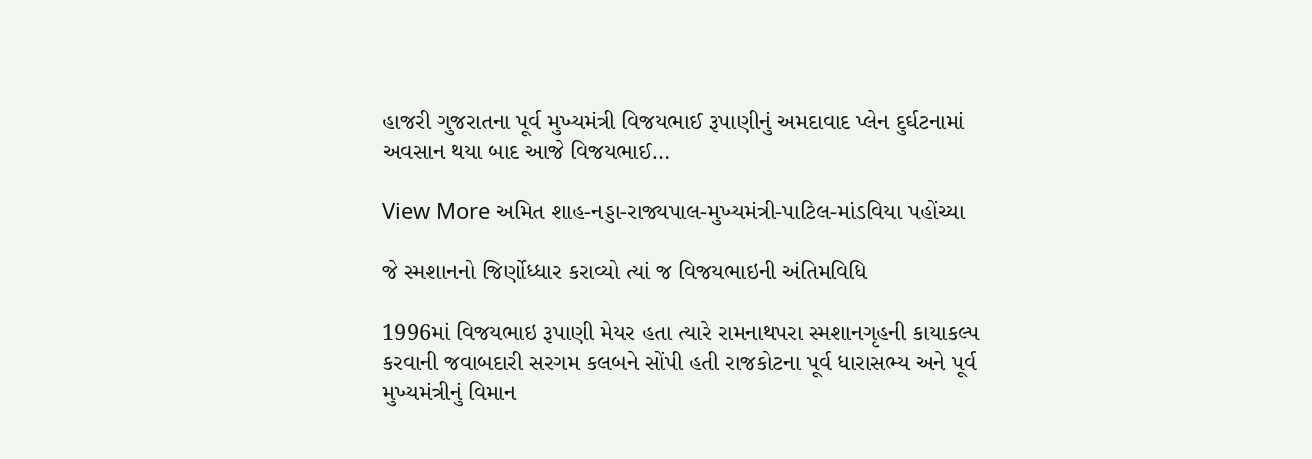હાજરી ગુજરાતના પૂર્વ મુખ્યમંત્રી વિજયભાઈ રૂપાણીનું અમદાવાદ પ્લેન દુર્ઘટનામાં અવસાન થયા બાદ આજે વિજયભાઈ…

View More અમિત શાહ-નડ્ડા-રાજ્યપાલ-મુખ્યમંત્રી-પાટિલ-માંડવિયા પહોંચ્યા

જે સ્મશાનનો જિર્ણોધ્ધાર કરાવ્યો ત્યાં જ વિજયભાઇની અંતિમવિધિ

1996માં વિજયભાઇ રૂપાણી મેયર હતા ત્યારે રામનાથપરા સ્મશાનગૃહની કાયાકલ્પ કરવાની જવાબદારી સરગમ કલબને સોંપી હતી રાજકોટના પૂર્વ ધારાસભ્ય અને પૂર્વ મુખ્યમંત્રીનું વિમાન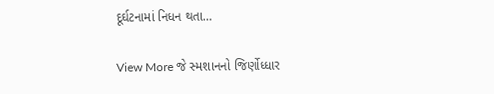દૂર્ઘટનામાં નિધન થતા…

View More જે સ્મશાનનો જિર્ણોધ્ધાર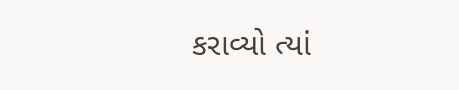કરાવ્યો ત્યાં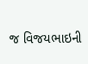જ વિજયભાઇની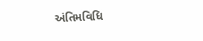અંતિમવિધિ